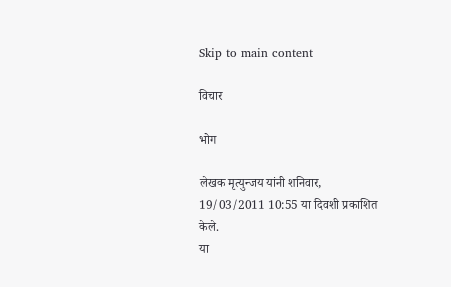Skip to main content

विचार

भोग

लेखक मृत्युन्जय यांनी शनिवार, 19/03/2011 10:55 या दिवशी प्रकाशित केले.
या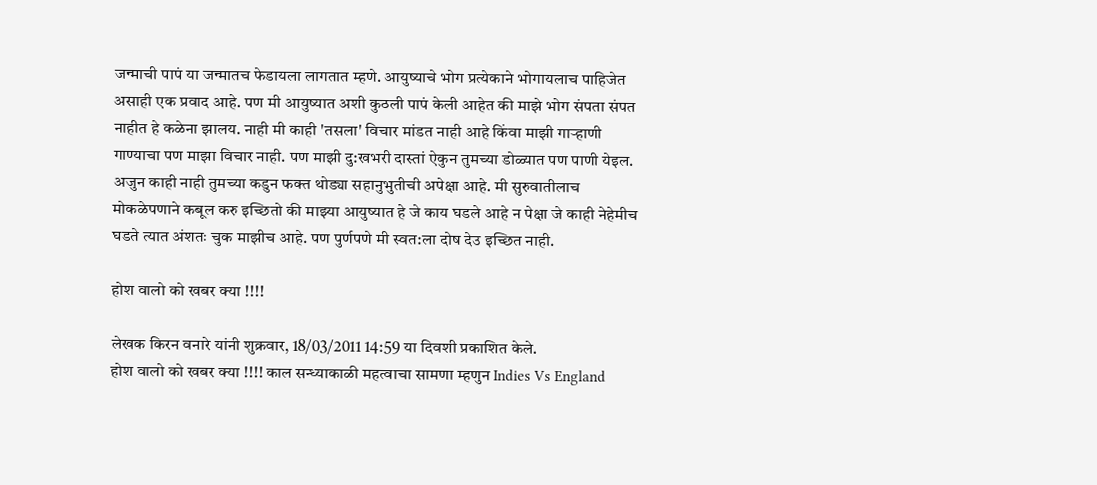जन्माची पापं या जन्मातच फेडायला लागतात म्हणे. आयुष्याचे भोग प्रत्येकाने भोगायलाच पाहिजेत असाही एक प्रवाद आहे. पण मी आयुष्यात अशी कुठली पापं केली आहेत की माझे भोग संपता संपत नाहीत हे कळेना झालय. नाही मी काही 'तसला' विचार मांडत नाही आहे किंवा माझी गार्‍हाणी गाण्याचा पण माझा विचार नाही. पण माझी दु:खभरी दास्तां ऐकुन तुमच्या डोळ्यात पण पाणी येइल. अजुन काही नाही तुमच्या कडुन फक्त थोड्या सहानुभुतीची अपेक्षा आहे. मी सुरुवातीलाच मोकळेपणाने कबूल करु इच्छितो की माझ्या आयुष्यात हे जे काय घडले आहे न पेक्षा जे काही नेहेमीच घडते त्यात अंशतः चुक माझीच आहे. पण पुर्णपणे मी स्वत:ला दोष देउ इच्छित नाही.

होश वालो को खबर क्या !!!!

लेखक किरन वनारे यांनी शुक्रवार, 18/03/2011 14:59 या दिवशी प्रकाशित केले.
होश वालो को खबर क्या !!!! काल सन्ध्याकाळी महत्वाचा सामणा म्हणुन Indies Vs England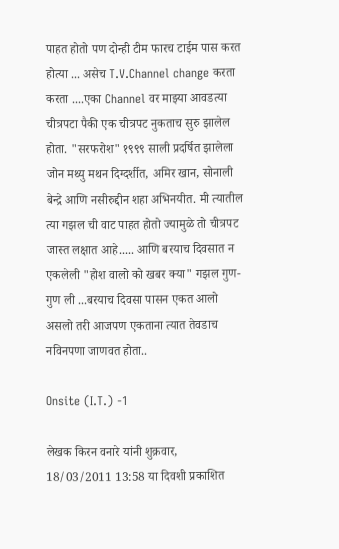पाहत होतो पण दोन्ही टीम फारच टाईम पास करत होत्या ... असेच T.V.Channel change करता करता ....एका Channel वर माझ्या आवडत्या चीत्रपटा पैकी एक चीत्रपट नुकताच सुरु झालेल होता. "सरफरोश" १९९९ साली प्रदर्षित झालेला जोन मथ्यु मथन दिग्दर्शीत, अमिर खान, सोनाली बेन्द्रे आणि नसीरुद्दीन शहा अभिनयीत. मी त्यातील त्या गझल ची वाट पाहत होतो ज्यामुळे तो चीत्रपट जास्त लक्षात आहे..... आणि बरयाच दिवसात न एकलेली "होश वालो को खबर क्या" गझल गुण-गुण ली ...बरयाच दिवसा पासन एकत आलो असलो तरी आजपण एकताना त्यात तेवडाच नविनपणा जाणवत होता..

Onsite (I.T.) -1

लेखक किरन वनारे यांनी शुक्रवार, 18/03/2011 13:58 या दिवशी प्रकाशित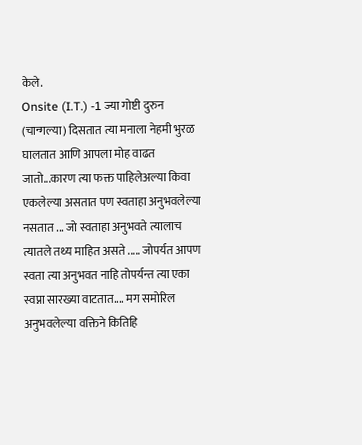केले.
Onsite (I.T.) -1 ज्या गोष्टी दुरुन (चान्गल्या) दिसतात त्या मनाला नेहमी भुरळ घालतात आणि आपला मोह वाढत जातो...कारण त्या फक्त पाहिलेअल्या किवा एकलेल्या असतात पण स्वताहा अनुभवलेल्या नसतात ... जो स्वताहा अनुभवते त्यालाच त्यातले तथ्य माहित असते ..... जोपर्यत आपण स्वता त्या अनुभवत नाहि तोपर्यन्त त्या एका स्वप्ना सारख्या वाटतात.... मग समोरिल अनुभवलेल्या वक्तिने कितिहि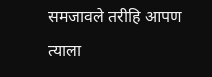समजावले तरीहि आपण त्याला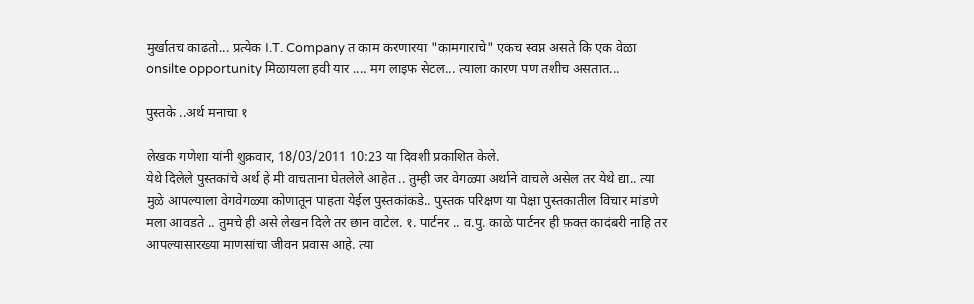मुर्खातच काढतो... प्रत्येक I.T. Company त काम करणारया "कामगाराचे" एकच स्वप्न असते कि एक वेळा onsilte opportunity मिळायला हवी यार .... मग लाइफ सेटल... त्याला कारण पण तशीच असतात...

पुस्तके ..अर्थ मनाचा १

लेखक गणेशा यांनी शुक्रवार, 18/03/2011 10:23 या दिवशी प्रकाशित केले.
येथे दिलेले पुस्तकांचे अर्थ हे मी वाचताना घेतलेले आहेत .. तुम्ही जर वेगळ्या अर्थाने वाचले असेल तर येथे द्या.. त्या मुळे आपल्याला वेगवेगळ्या कोणातून पाहता येईल पुस्तकांकडे.. पुस्तक परिक्षण या पेक्षा पुस्तकातील विचार मांडणे मला आवडते .. तुमचे ही असे लेखन दिले तर छान वाटेल. १. पार्टनर .. व.पु. काळे पार्टनर ही फ़क्त कादंबरी नाहि तर आपल्यासारख्या माणसांचा जीवन प्रवास आहे. त्या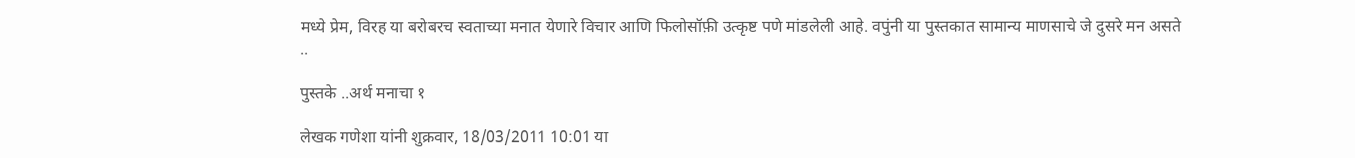मध्ये प्रेम, विरह या बरोबरच स्वताच्या मनात येणारे विचार आणि फिलोसॉफ़ी उत्कृष्ट पणे मांडलेली आहे. वपुंनी या पुस्तकात सामान्य माणसाचे जे दुसरे मन असते ..

पुस्तके ..अर्थ मनाचा १

लेखक गणेशा यांनी शुक्रवार, 18/03/2011 10:01 या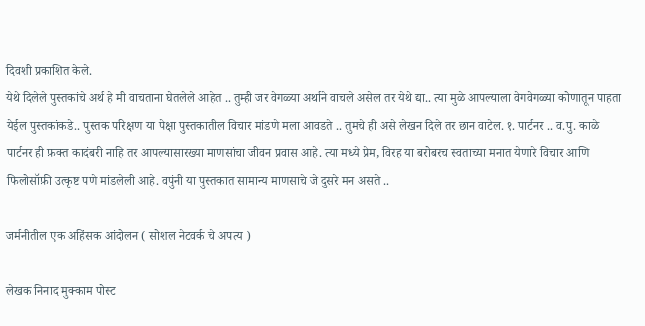दिवशी प्रकाशित केले.
येथे दिलेले पुस्तकांचे अर्थ हे मी वाचताना घेतलेले आहेत .. तुम्ही जर वेगळ्या अर्थाने वाचले असेल तर येथे द्या.. त्या मुळे आपल्याला वेगवेगळ्या कोणातून पाहता येईल पुस्तकांकडे.. पुस्तक परिक्षण या पेक्षा पुस्तकातील विचार मांडणे मला आवडते .. तुमचे ही असे लेखन दिले तर छान वाटेल. १. पार्टनर .. व.पु. काळे पार्टनर ही फ़क्त कादंबरी नाहि तर आपल्यासारख्या माणसांचा जीवन प्रवास आहे. त्या मध्ये प्रेम, विरह या बरोबरच स्वताच्या मनात येणारे विचार आणि फिलोसॉफ़ी उत्कृष्ट पणे मांडलेली आहे. वपुंनी या पुस्तकात सामान्य माणसाचे जे दुसरे मन असते ..

जर्मनीतील एक अहिंसक आंदोलन ( सोशल नेटवर्क चे अपत्य )

लेखक निनाद मुक्काम पोस्ट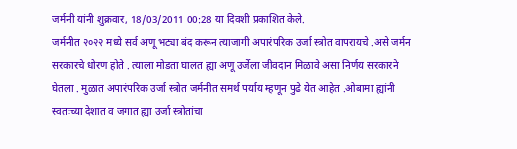जर्मनी यांनी शुक्रवार, 18/03/2011 00:28 या दिवशी प्रकाशित केले.
जर्मनीत २०२२ मध्ये सर्व अणू भट्या बंद करून त्याजागी अपारंपरिक उर्जा स्त्रोत वापरायचे .असे जर्मन सरकारचे धोरण होते . त्याला मोडता घालत ह्या अणू उर्जेला जीवदान मिळावे असा निर्णय सरकारने घेतला . मुळात अपारंपरिक उर्जा स्त्रोत जर्मनीत समर्थ पर्याय म्हणून पुढे येत आहेत .ओबामा ह्यांनी स्वतःच्या देशात व जगात ह्या उर्जा स्त्रोतांचा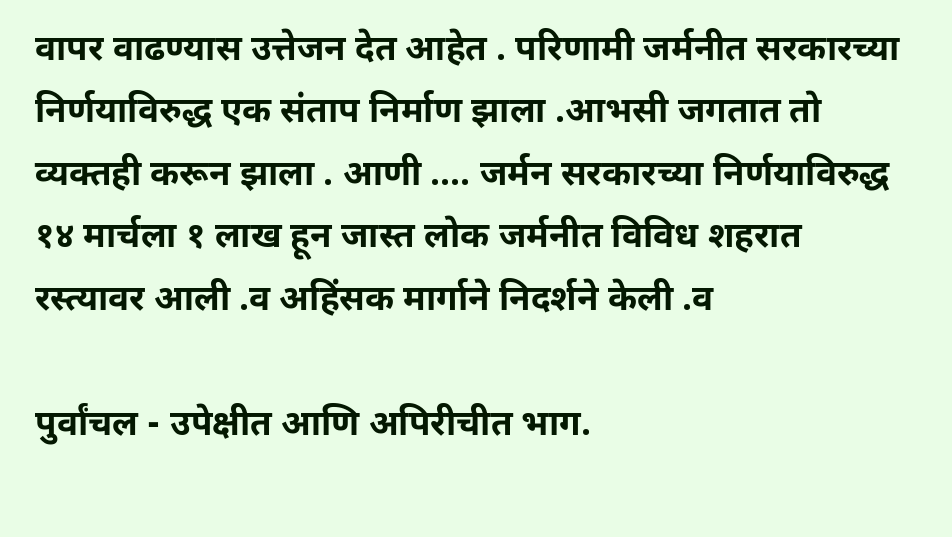वापर वाढण्यास उत्तेजन देत आहेत . परिणामी जर्मनीत सरकारच्या निर्णयाविरुद्ध एक संताप निर्माण झाला .आभसी जगतात तो व्यक्तही करून झाला . आणी .... जर्मन सरकारच्या निर्णयाविरुद्ध १४ मार्चला १ लाख हून जास्त लोक जर्मनीत विविध शहरात रस्त्यावर आली .व अहिंसक मार्गाने निदर्शने केली .व

पुर्वांचल - उपेक्षीत आणि अपिरीचीत भाग.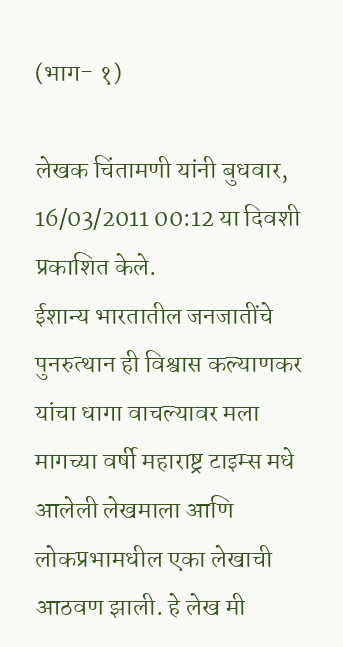(भाग- १)

लेखक चिंतामणी यांनी बुधवार, 16/03/2011 00:12 या दिवशी प्रकाशित केले.
ईशान्य भारतातील जनजातींचे पुनरुत्थान ही विश्वास कल्याणकर यांचा धागा वाचल्यावर मला मागच्या वर्षी महाराष्ट्र टाइम्स मधे आलेली लेखमाला आणि लोकप्रभामधील एका लेखाची आठवण झाली. हे लेख मी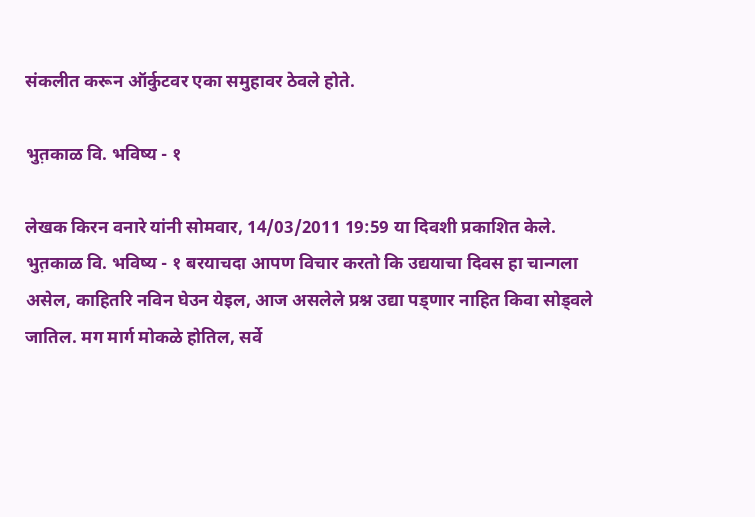संकलीत करून ऑर्कुटवर एका समुहावर ठेवले होते.

भुत़काळ वि. भविष्य - १

लेखक किरन वनारे यांनी सोमवार, 14/03/2011 19:59 या दिवशी प्रकाशित केले.
भुत़काळ वि. भविष्य - १ बरयाचदा आपण विचार करतो कि उद्ययाचा दिवस हा चान्गला असेल, काहितरि नविन घेउन येइल, आज असलेले प्रश्न उद्या पड्णार नाहित किवा सोड्वले जातिल. मग मार्ग मोकळे होतिल, सर्वे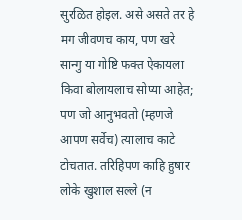सुरळित होइल. असे असते तर हे मग जीवणच काय, पण खरे सान्गु या गोष्टि फक्त ऐकायला किवा बोलायलाच सोप्या आहेत; पण जो आनुभवतो (म्हणजे आपण सर्वेच) त्यालाच काटे टोचतात. तरिहिपण काहि हुषार लोके खुशाल सल्ले (न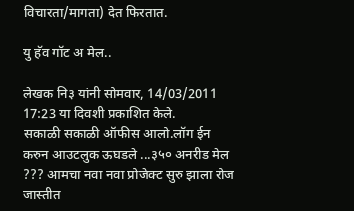विचारता/मागता) देत फिरतात.

यु हॅव गॉट अ मेल..

लेखक नि३ यांनी सोमवार, 14/03/2011 17:23 या दिवशी प्रकाशित केले.
सकाळी सकाळी ऑफीस आलो.लॉग ईन करुन आउटलुक ऊघडले ...३५० अनरीड मेल ??? आमचा नवा नवा प्रोजेक्ट सुरु झाला रोज जास्तीत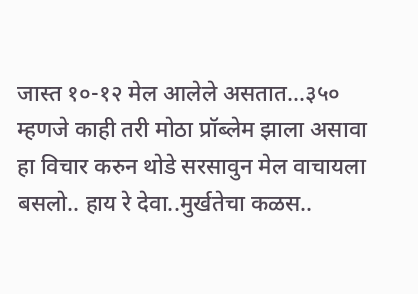जास्त १०-१२ मेल आलेले असतात...३५० म्हणजे काही तरी मोठा प्रॉब्लेम झाला असावा हा विचार करुन थोडे सरसावुन मेल वाचायला बसलो.. हाय रे देवा..मुर्खतेचा कळस..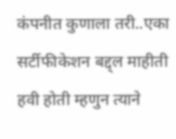कंपनीत कुणाला तरी..एका सर्टीफीकेशन बद्द्ल माहीती हवी होती म्हणुन त्याने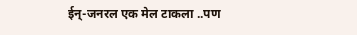ईन्-जनरल एक मेल टाकला ..पण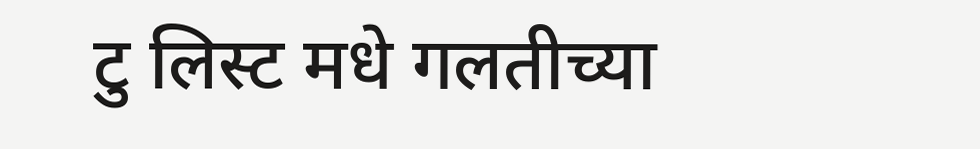टु लिस्ट मधे गलतीच्या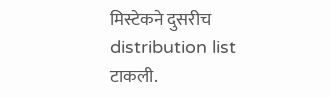मिस्टेकने दुसरीच distribution list टाकली.